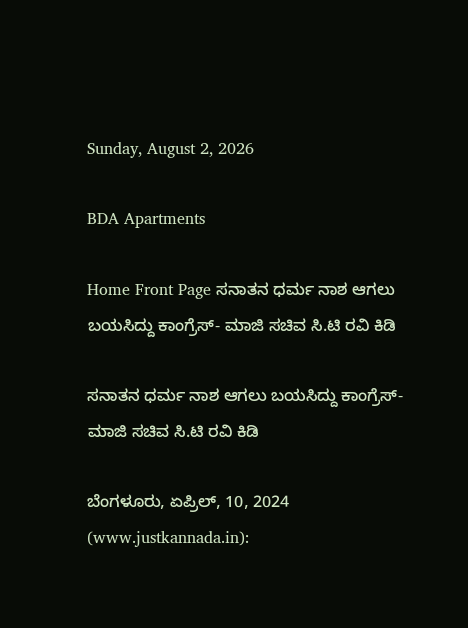Sunday, August 2, 2026

BDA Apartments

Home Front Page ಸನಾತನ ಧರ್ಮ ನಾಶ ಆಗಲು ಬಯಸಿದ್ದು ಕಾಂಗ್ರೆಸ್- ಮಾಜಿ ಸಚಿವ ಸಿ.ಟಿ ರವಿ ಕಿಡಿ

ಸನಾತನ ಧರ್ಮ ನಾಶ ಆಗಲು ಬಯಸಿದ್ದು ಕಾಂಗ್ರೆಸ್- ಮಾಜಿ ಸಚಿವ ಸಿ.ಟಿ ರವಿ ಕಿಡಿ

ಬೆಂಗಳೂರು, ಏಪ್ರಿಲ್, 10, 2024 (www.justkannada.in):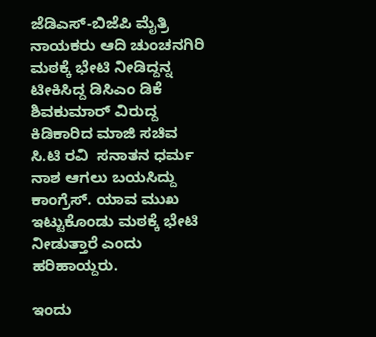ಜೆಡಿಎಸ್-ಬಿಜೆಪಿ ಮೈತ್ರಿ ನಾಯಕರು ಆದಿ ಚುಂಚನಗಿರಿ ಮಠಕ್ಕೆ ಭೇಟಿ ನೀಡಿದ್ದನ್ನ ಟೀಕಿಸಿದ್ದ ಡಿಸಿಎಂ ಡಿಕೆ ಶಿವಕುಮಾರ್ ವಿರುದ್ದ ಕಿಡಿಕಾರಿದ ಮಾಜಿ ಸಚಿವ ಸಿ.ಟಿ ರವಿ  ಸನಾತನ ಧರ್ಮ ನಾಶ ಆಗಲು ಬಯಸಿದ್ದು ಕಾಂಗ್ರೆಸ್. ಯಾವ ಮುಖ ಇಟ್ಟುಕೊಂಡು ಮಠಕ್ಕೆ ಭೇಟಿ ನೀಡುತ್ತಾರೆ ಎಂದು ಹರಿಹಾಯ್ದರು.

ಇಂದು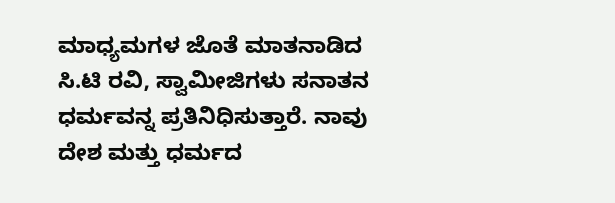ಮಾಧ್ಯಮಗಳ ಜೊತೆ ಮಾತನಾಡಿದ ಸಿ.ಟಿ ರವಿ, ಸ್ವಾಮೀಜಿಗಳು ಸನಾತನ ಧರ್ಮವನ್ನ ಪ್ರತಿನಿಧಿಸುತ್ತಾರೆ. ನಾವು ದೇಶ ಮತ್ತು ಧರ್ಮದ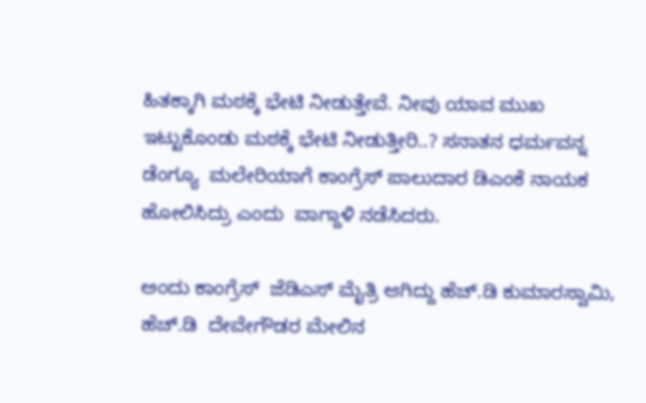ಹಿತಕ್ಕಾಗಿ ಮಠಕ್ಕೆ ಭೇಟಿ ನೀಡುತ್ತೇವೆ. ನೀವು ಯಾವ ಮುಖ ಇಟ್ಟುಕೊಂಡು ಮಠಕ್ಕೆ ಭೇಟಿ ನೀಡುತ್ತೀರಿ..? ಸನಾತನ ಧರ್ಮವನ್ನ ಡೆಂಗ್ಯೂ  ಮಲೇರಿಯಾಗೆ ಕಾಂಗ್ರೆಸ್ ಪಾಲುದಾರ ಡಿಎಂಕೆ ನಾಯಕ ಹೋಲಿಸಿದ್ರು ಎಂದು  ವಾಗ್ದಾಳಿ ನಡೆಸಿದರು.

ಅಂದು ಕಾಂಗ್ರೆಸ್  ಜೆಡಿಎಸ್ ಮೈತ್ರಿ ಆಗಿದ್ದು ಹೆಚ್.ಡಿ ಕುಮಾರಸ್ವಾಮಿ, ಹೆಚ್.ಡಿ  ದೇವೇಗೌಡರ ಮೇಲಿನ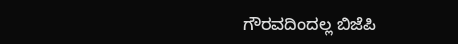ಗೌರವದಿಂದಲ್ಲ ಬಿಜೆಪಿ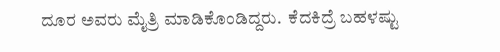ದೂರ ಅವರು ಮೈತ್ರಿ ಮಾಡಿಕೊಂಡಿದ್ದರು.  ಕೆದಕಿದ್ರೆ ಬಹಳಷ್ಟು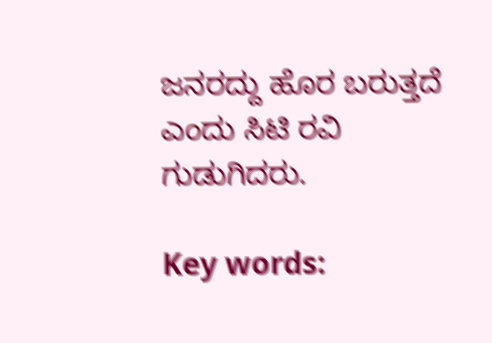ಜನರದ್ದು ಹೊರ ಬರುತ್ತದೆ ಎಂದು ಸಿಟಿ ರವಿ ಗುಡುಗಿದರು.

Key words: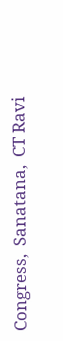Congress,  Sanatana,  CT Ravi